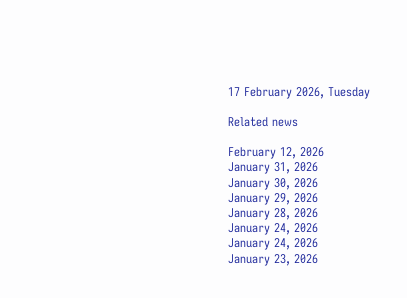17 February 2026, Tuesday

Related news

February 12, 2026
January 31, 2026
January 30, 2026
January 29, 2026
January 28, 2026
January 24, 2026
January 24, 2026
January 23, 2026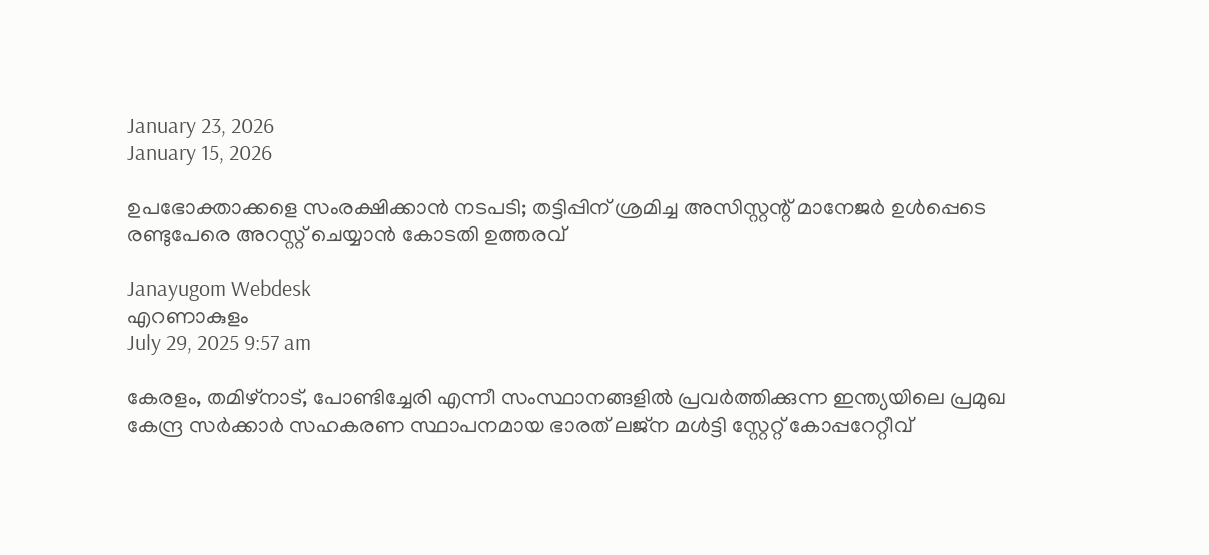January 23, 2026
January 15, 2026

ഉപഭോക്താക്കളെ സംരക്ഷിക്കാൻ നടപടി; തട്ടിപ്പിന് ശ്രമിച്ച അസിസ്റ്റന്റ് മാനേജർ ഉൾപ്പെടെ രണ്ടുപേരെ അറസ്റ്റ് ചെയ്യാൻ കോടതി ഉത്തരവ്

Janayugom Webdesk
എറണാകുളം
July 29, 2025 9:57 am

കേരളം, തമിഴ്നാട്, പോണ്ടിച്ചേരി എന്നീ സംസ്ഥാനങ്ങളിൽ പ്രവർത്തിക്കുന്ന ഇന്ത്യയിലെ പ്രമുഖ കേന്ദ്ര സർക്കാർ സഹകരണ സ്ഥാപനമായ ഭാരത് ലജ്ന മൾട്ടി സ്റ്റേറ്റ് കോപ്പറേറ്റീവ്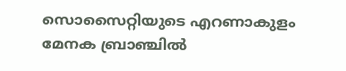സൊസൈറ്റിയുടെ എറണാകുളം മേനക ബ്രാഞ്ചിൽ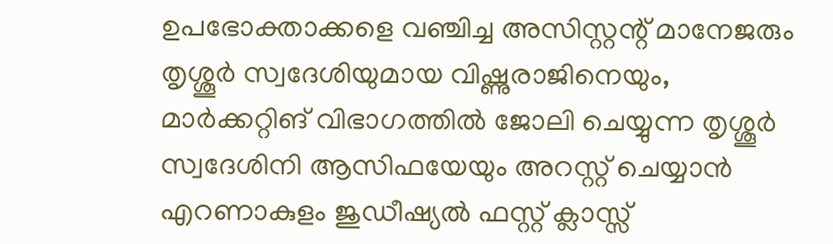ഉപഭോക്താക്കളെ വഞ്ചിച്ച അസിസ്റ്റന്റ് മാനേജരും തൃശ്ശൂർ സ്വദേശിയുമായ വിഷ്ണുരാജിനെയും, മാർക്കറ്റിങ് വിഭാഗത്തിൽ ജോലി ചെയ്യുന്ന തൃശ്ശൂർ സ്വദേശിനി ആസിഫയേയും അറസ്റ്റ് ചെയ്യാൻ എറണാകുളം ജുഡീഷ്യൽ ഫസ്റ്റ് ക്ലാസ്സ്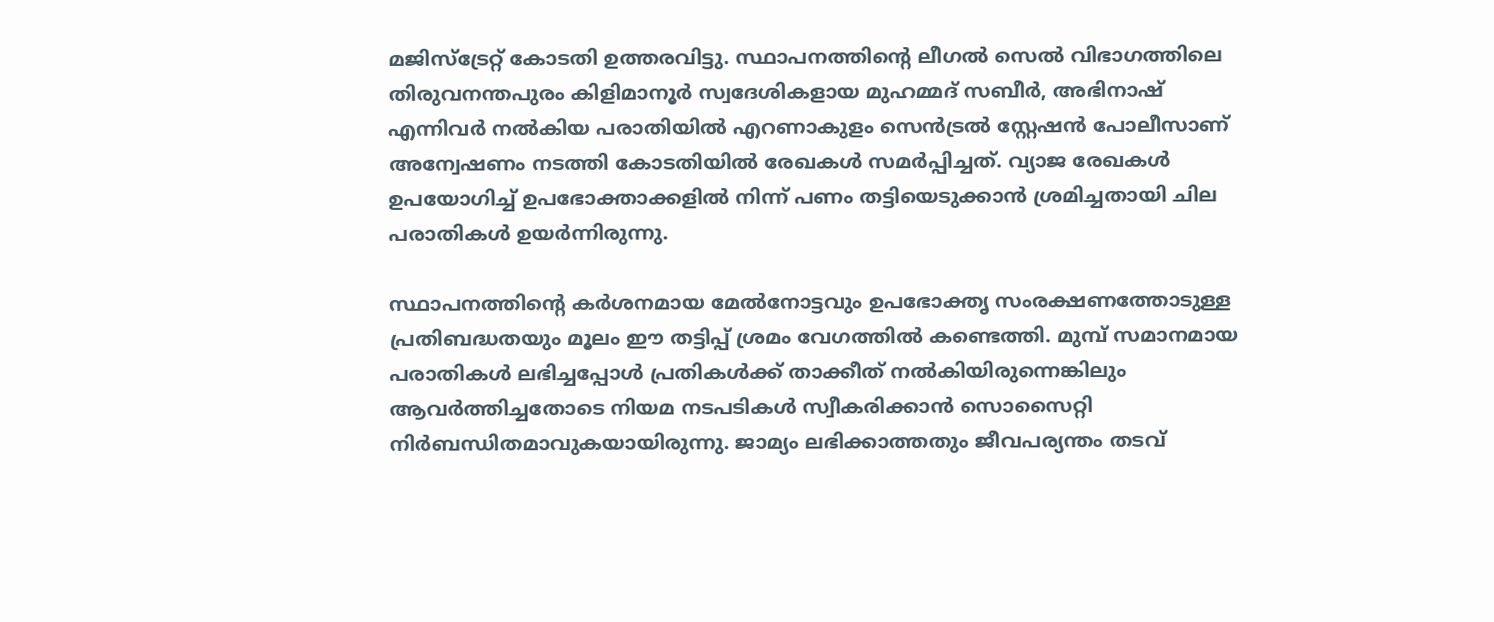മജിസ്ട്രേറ്റ് കോടതി ഉത്തരവിട്ടു. സ്ഥാപനത്തിന്റെ ലീഗൽ സെൽ വിഭാഗത്തിലെ തിരുവനന്തപുരം കിളിമാനൂർ സ്വദേശികളായ മുഹമ്മദ് സബീർ, അഭിനാഷ് എന്നിവർ നൽകിയ പരാതിയിൽ എറണാകുളം സെൻട്രൽ സ്റ്റേഷൻ പോലീസാണ് അന്വേഷണം നടത്തി കോടതിയിൽ രേഖകൾ സമർപ്പിച്ചത്. വ്യാജ രേഖകൾ ഉപയോഗിച്ച് ഉപഭോക്താക്കളിൽ നിന്ന് പണം തട്ടിയെടുക്കാൻ ശ്രമിച്ചതായി ചില പരാതികൾ ഉയർന്നിരുന്നു.

സ്ഥാപനത്തിന്റെ കർശനമായ മേൽനോട്ടവും ഉപഭോക്തൃ സംരക്ഷണത്തോടുള്ള പ്രതിബദ്ധതയും മൂലം ഈ തട്ടിപ്പ് ശ്രമം വേഗത്തിൽ കണ്ടെത്തി. മുമ്പ് സമാനമായ പരാതികൾ ലഭിച്ചപ്പോൾ പ്രതികൾക്ക് താക്കീത് നൽകിയിരുന്നെങ്കിലും ആവർത്തിച്ചതോടെ നിയമ നടപടികൾ സ്വീകരിക്കാൻ സൊസൈറ്റി നിർബന്ധിതമാവുകയായിരുന്നു. ജാമ്യം ലഭിക്കാത്തതും ജീവപര്യന്തം തടവ്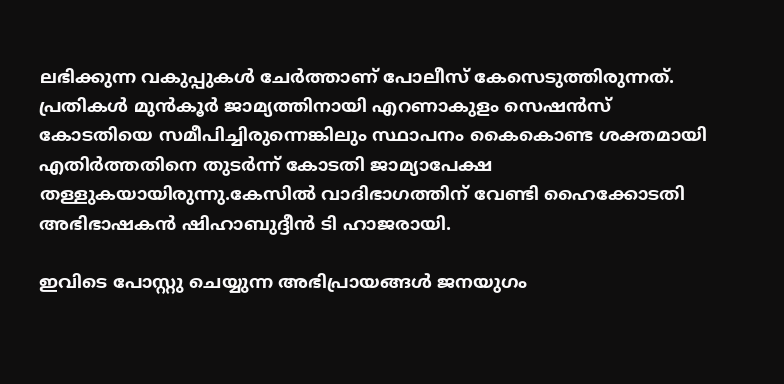ലഭിക്കുന്ന വകുപ്പുകൾ ചേർത്താണ് പോലീസ് കേസെടുത്തിരുന്നത്. പ്രതികൾ മുൻകൂർ ജാമ്യത്തിനായി എറണാകുളം സെഷൻസ് കോടതിയെ സമീപിച്ചിരുന്നെങ്കിലും സ്ഥാപനം കൈകൊണ്ട ശക്തമായി എതിർത്തതിനെ തുടർന്ന് കോടതി ജാമ്യാപേക്ഷ തള്ളുകയായിരുന്നു.കേസിൽ വാദിഭാഗത്തിന് വേണ്ടി ഹൈക്കോടതി അഭിഭാഷകൻ ഷിഹാബുദ്ദീൻ ടി ഹാജരായി.

ഇവിടെ പോസ്റ്റു ചെയ്യുന്ന അഭിപ്രായങ്ങള്‍ ജനയുഗം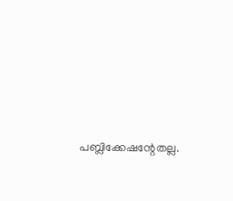പബ്ലിക്കേഷന്റേതല്ല.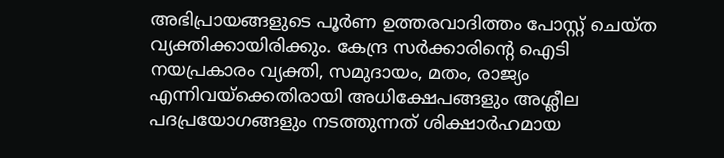അഭിപ്രായങ്ങളുടെ പൂര്‍ണ ഉത്തരവാദിത്തം പോസ്റ്റ് ചെയ്ത വ്യക്തിക്കായിരിക്കും. കേന്ദ്ര സര്‍ക്കാരിന്റെ ഐടി നയപ്രകാരം വ്യക്തി, സമുദായം, മതം, രാജ്യം എന്നിവയ്‌ക്കെതിരായി അധിക്ഷേപങ്ങളും അശ്ലീല പദപ്രയോഗങ്ങളും നടത്തുന്നത് ശിക്ഷാര്‍ഹമായ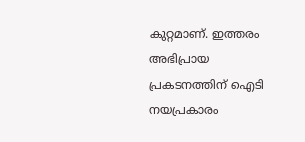കുറ്റമാണ്. ഇത്തരം അഭിപ്രായ പ്രകടനത്തിന് ഐടി നയപ്രകാരം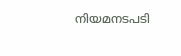നിയമനടപടി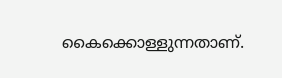കൈക്കൊള്ളുന്നതാണ്.